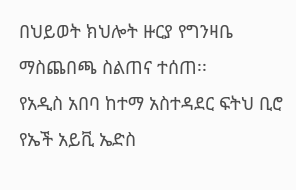በህይወት ክህሎት ዙርያ የግንዛቤ ማስጨበጫ ስልጠና ተሰጠ፡፡
የአዲስ አበባ ከተማ አስተዳደር ፍትህ ቢሮ የኤች አይቪ ኤድስ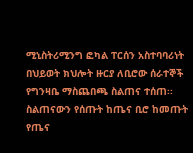ሚኒስትሪሚንግ ፎካል ፐርሰን አስተባባሪነት በህይወት ክህሎት ዙርያ ለቢሮው ሰራተኞች የግንዛቤ ማስጨበጫ ስልጠና ተሰጠ፡፡
ስልጠናውን የሰጡት ከጤና ቢሮ ከመጡት የጤና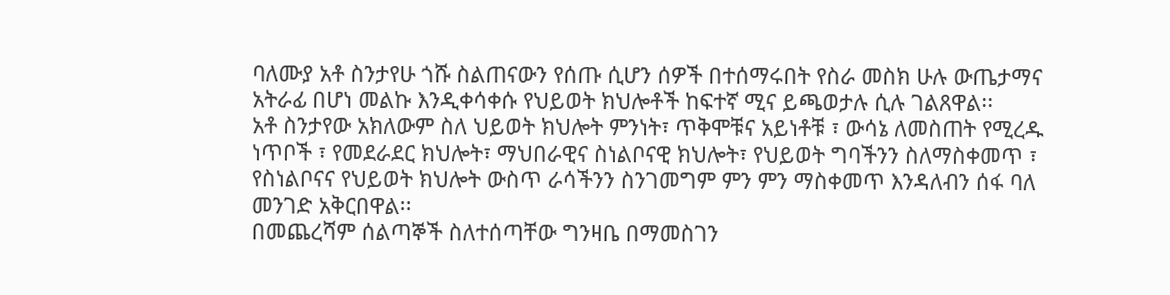ባለሙያ አቶ ስንታየሁ ጎሹ ስልጠናውን የሰጡ ሲሆን ሰዎች በተሰማሩበት የስራ መስክ ሁሉ ውጤታማና አትራፊ በሆነ መልኩ እንዲቀሳቀሱ የህይወት ክህሎቶች ከፍተኛ ሚና ይጫወታሉ ሲሉ ገልጸዋል፡፡
አቶ ስንታየው አክለውም ስለ ህይወት ክህሎት ምንነት፣ ጥቅሞቹና አይነቶቹ ፣ ውሳኔ ለመስጠት የሚረዱ ነጥቦች ፣ የመደራደር ክህሎት፣ ማህበራዊና ስነልቦናዊ ክህሎት፣ የህይወት ግባችንን ስለማስቀመጥ ፣ የስነልቦናና የህይወት ክህሎት ውስጥ ራሳችንን ስንገመግም ምን ምን ማስቀመጥ እንዳለብን ሰፋ ባለ መንገድ አቅርበዋል፡፡
በመጨረሻም ሰልጣኞች ስለተሰጣቸው ግንዛቤ በማመስገን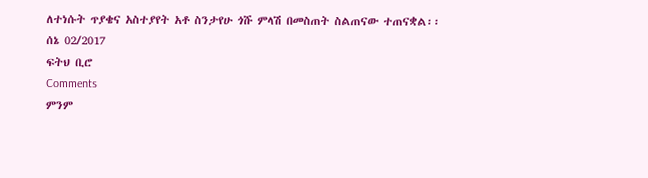ለተነሱት ጥያቄና አስተያየት አቶ ስንታየሁ ጎሹ ምላሽ በመስጠት ስልጠናው ተጠናቋል፡፡
ሰኔ 02/2017
ፍትህ ቢሮ
Comments
ምንም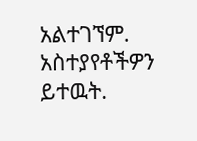አልተገኘም.
አስተያየቶችዎን ይተዉት.